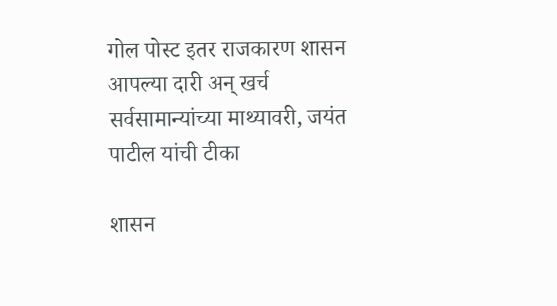गोल पोस्ट इतर राजकारण शासन आपल्या दारी अन् खर्च सर्वसामान्यांच्या माथ्यावरी, जयंत पाटील यांची टीका

शासन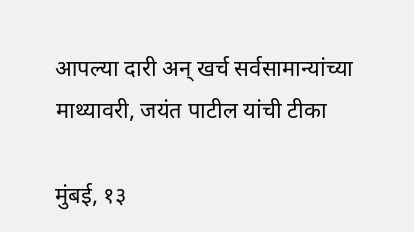आपल्या दारी अन् खर्च सर्वसामान्यांच्या माथ्यावरी, जयंत पाटील यांची टीका

मुंबई, १३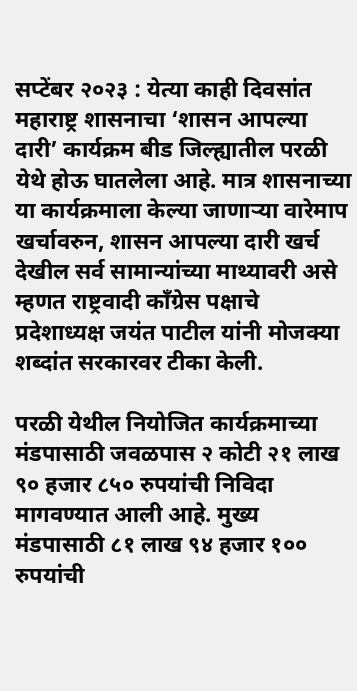सप्टेंबर २०२३ : येत्या काही दिवसांत महाराष्ट्र शासनाचा ‘शासन आपल्या दारी’ कार्यक्रम बीड जिल्ह्यातील परळी येथे होऊ घातलेला आहे. मात्र शासनाच्या या कार्यक्रमाला केल्या जाणाऱ्या वारेमाप खर्चावरुन, शासन आपल्या दारी खर्च देखील सर्व सामान्यांच्या माथ्यावरी असे म्हणत राष्ट्रवादी काँग्रेस पक्षाचे प्रदेशाध्यक्ष जयंत पाटील यांनी मोजक्या शब्दांत सरकारवर टीका केली.

परळी येथील नियोजित कार्यक्रमाच्या मंडपासाठी जवळपास २ कोटी २१ लाख ९० हजार ८५० रुपयांची निविदा मागवण्यात आली आहे. मुख्य मंडपासाठी ८१ लाख ९४ हजार १०० रुपयांची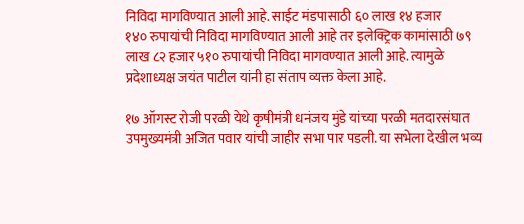निविदा मागविण्यात आली आहे. साईट मंडपासाठी ६० लाख १४ हजार १४० ‌रुपायांची‌ निविदा मागविण्यात आली आहे तर इलेक्ट्रिक कामांसाठी ७९ लाख ८२ हजार ५१० रुपायांची निविदा मागवण्यात आली आहे. त्यामुळे प्रदेशाध्यक्ष जयंत पाटील यांनी हा संताप व्यक्त केला आहे.

१७ ऑगस्ट रोजी परळी येथे कृषीमंत्री धनंजय मुंडे यांच्या परळी मतदारसंघात उपमुख्यमंत्री अजित पवार यांची जाहीर सभा पार पडली. या सभेला देखील भव्य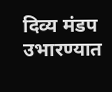दिव्य मंडप उभारण्यात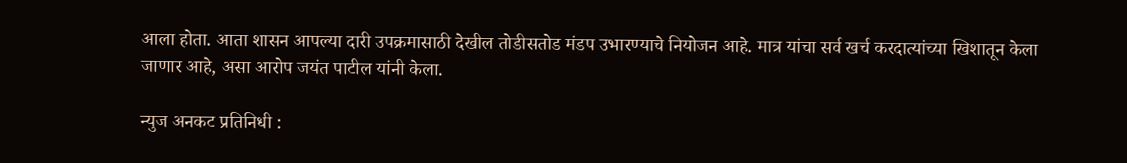आला होता. आता शासन आपल्या दारी उपक्रमासाठी देखील तोडीसतोड मंडप उभारण्याचे नियोजन आहे. मात्र यांचा सर्व खर्च करदात्यांच्या खिशातून केला जाणार आहे, असा आरोप जयंत पाटील यांनी केला.

न्युज अनकट प्रतिनिधी :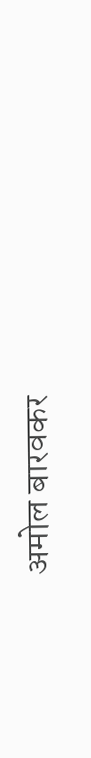अमोल बारवकर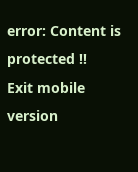error: Content is protected !!
Exit mobile version